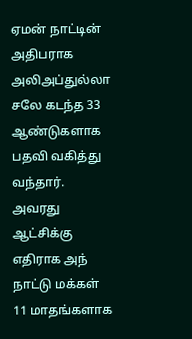ஏமன் நாட்டின் அதிபராக அலிஅப்துல்லா சலே கடந்த 33 ஆண்டுகளாக பதவி வகித்து வந்தார். அவரது ஆட்சிக்கு எதிராக அந் நாட்டு மக்கள் 11 மாதங்களாக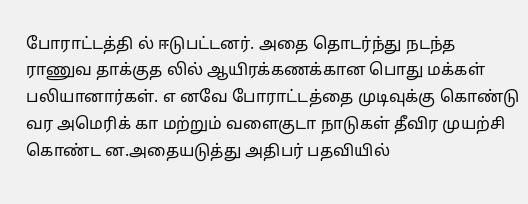போராட்டத்தி ல் ஈடுபட்டனர். அதை தொடர்ந்து நடந்த ராணுவ தாக்குத லில் ஆயிரக்கணக்கான பொது மக்கள் பலியானார்கள். எ னவே போராட்டத்தை முடிவுக்கு கொண்டு வர அமெரிக் கா மற்றும் வளைகுடா நாடுகள் தீவிர முயற்சி கொண்ட ன.அதையடுத்து அதிபர் பதவியில்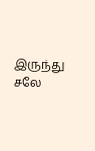இருந்து சலே